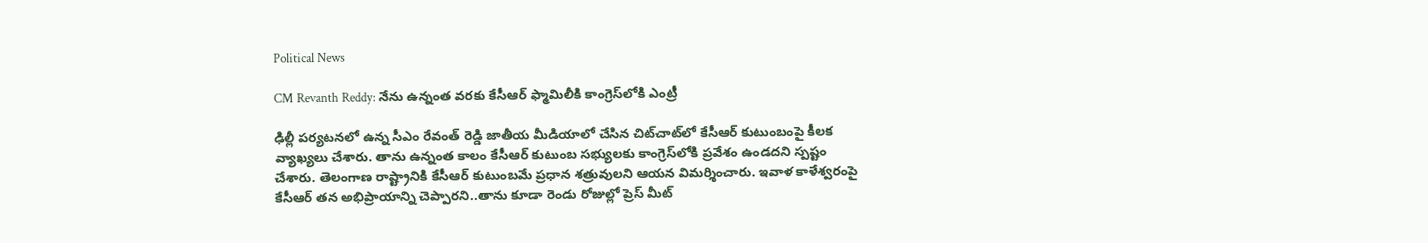Political News

CM Revanth Reddy: నేను ఉన్నంత వరకు కేసీఆర్‌ ఫ్మామిలీకి కాంగ్రెస్‌లోకి ఎంట్రీ

ఢిల్లీ పర్యటనలో ఉన్న సీఎం రేవంత్ రెడ్డి జాతీయ మీడియాలో చేసిన చిట్‌చాట్‌లో కేసీఆర్ కుటుంబంపై కీలక వ్యాఖ్యలు చేశారు. తాను ఉన్నంత కాలం కేసీఆర్ కుటుంబ సభ్యులకు కాంగ్రెస్‌లోకి ప్రవేశం ఉండదని స్పష్టం చేశారు. తెలంగాణ రాష్ట్రానికి కేసీఆర్ కుటుంబమే ప్రధాన శత్రువులని ఆయన విమర్శించారు. ఇవాళ కాళేశ్వరంపై కేసీఆర్ తన అభిప్రాయాన్ని చెప్పారని..తాను కూడా రెండు రోజుల్లో ప్రెస్ మీట్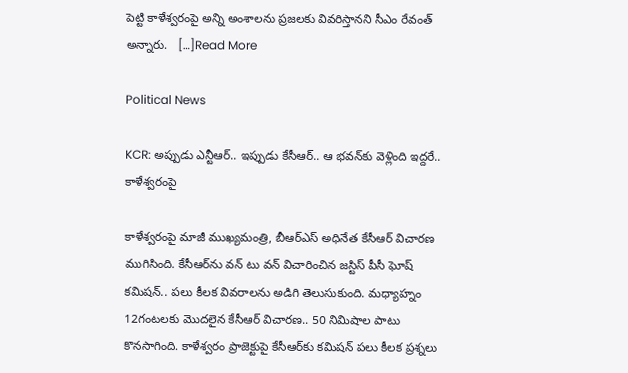పెట్టి కాళేశ్వరంపై అన్ని అంశాలను ప్రజలకు వివరిస్తానని సీఎం రేవంత్ అన్నారు.   […]Read More

Political News

KCR: అప్పుడు ఎన్టీఆర్.. ఇప్పుడు కేసీఆర్.. ఆ భవన్‌కు వెళ్లింది ఇద్దరే.. కాళేశ్వరంపై

కాళేశ్వరంపై మాజీ ముఖ్యమంత్రి, బీఆర్ఎస్ అధినేత కేసీఆర్‌ విచారణ ముగిసింది. కేసీఆర్‌ను వన్‌ టు వన్‌ విచారించిన జస్టిస్ పీసీ ఘోష్ కమిషన్.. పలు కీలక వివరాలను అడిగి తెలుసుకుంది. మధ్యాహ్నం 12గంటలకు మొదలైన కేసీఆర్‌ విచారణ.. 50 నిమిషాల పాటు కొనసాగింది. కాళేశ్వరం ప్రాజెక్టుపై కేసీఆర్‌కు కమిషన్‌ పలు కీలక ప్రశ్నలు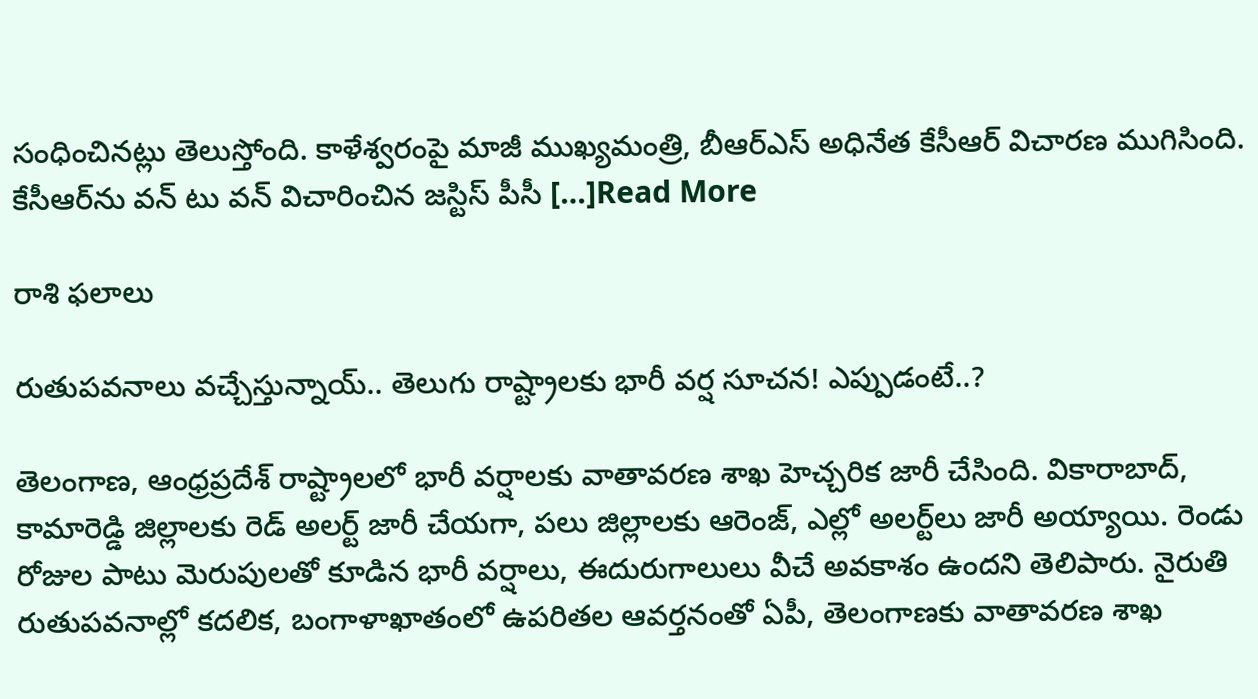సంధించినట్లు తెలుస్తోంది. కాళేశ్వరంపై మాజీ ముఖ్యమంత్రి, బీఆర్ఎస్ అధినేత కేసీఆర్‌ విచారణ ముగిసింది. కేసీఆర్‌ను వన్‌ టు వన్‌ విచారించిన జస్టిస్ పీసీ […]Read More

రాశి ఫలాలు

రుతుపవనాలు వచ్చేస్తున్నాయ్‌.. తెలుగు రాష్ట్రాలకు భారీ వర్ష సూచన! ఎప్పుడంటే..?

తెలంగాణ, ఆంధ్రప్రదేశ్ రాష్ట్రాలలో భారీ వర్షాలకు వాతావరణ శాఖ హెచ్చరిక జారీ చేసింది. వికారాబాద్, కామారెడ్డి జిల్లాలకు రెడ్ అలర్ట్ జారీ చేయగా, పలు జిల్లాలకు ఆరెంజ్, ఎల్లో అలర్ట్‌లు జారీ అయ్యాయి. రెండు రోజుల పాటు మెరుపులతో కూడిన భారీ వర్షాలు, ఈదురుగాలులు వీచే అవకాశం ఉందని తెలిపారు. నైరుతి రుతుపవనాల్లో కదలిక, బంగాళాఖాతంలో ఉపరితల ఆవర్తనంతో ఏపీ, తెలంగాణకు వాతావరణ శాఖ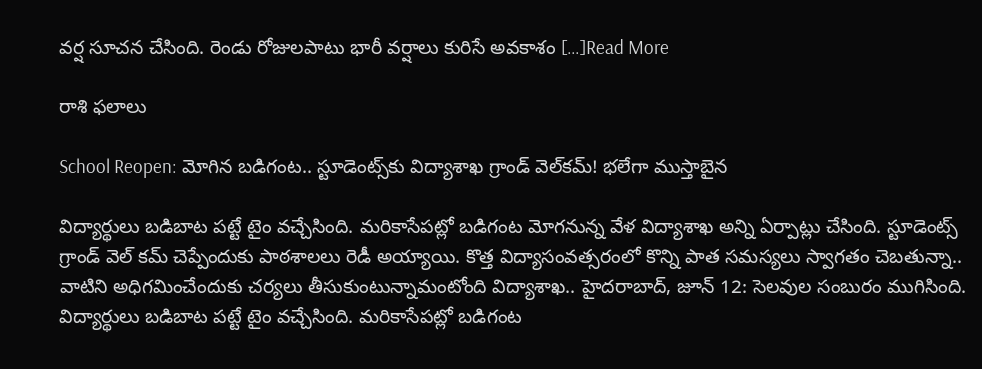వర్ష సూచన చేసింది. రెండు రోజులపాటు భారీ వర్షాలు కురిసే అవకాశం […]Read More

రాశి ఫలాలు

School Reopen: మోగిన బడిగంట.. స్టూడెంట్స్‌కు విద్యాశాఖ గ్రాండ్ వెల్‌కమ్! భలేగా ముస్తాబైన

విద్యార్థులు బడిబాట పట్టే టైం వచ్చేసింది. మరికాసేపట్లో బడిగంట మోగనున్న వేళ విద్యాశాఖ అన్ని ఏర్పాట్లు చేసింది. స్టూడెంట్స్ గ్రాండ్ వెల్ కమ్ చెప్పేందుకు పాఠశాలలు రెడీ అయ్యాయి. కొత్త విద్యాసంవత్సరంలో కొన్ని పాత సమస్యలు స్వాగతం చెబతున్నా.. వాటిని అధిగమించేందుకు చర్యలు తీసుకుంటున్నామంటోంది విద్యాశాఖ.. హైదరాబాద్‌, జూన్‌ 12: సెలవుల సంబురం ముగిసింది. విద్యార్థులు బడిబాట పట్టే టైం వచ్చేసింది. మరికాసేపట్లో బడిగంట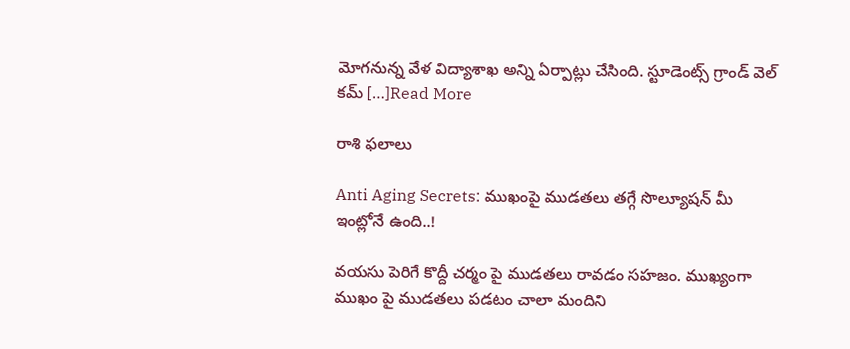మోగనున్న వేళ విద్యాశాఖ అన్ని ఏర్పాట్లు చేసింది. స్టూడెంట్స్ గ్రాండ్ వెల్ కమ్ […]Read More

రాశి ఫలాలు

Anti Aging Secrets: ముఖంపై ముడతలు తగ్గే సొల్యూషన్ మీ ఇంట్లోనే ఉంది..!

వయసు పెరిగే కొద్దీ చర్మం పై ముడతలు రావడం సహజం. ముఖ్యంగా ముఖం పై ముడతలు పడటం చాలా మందిని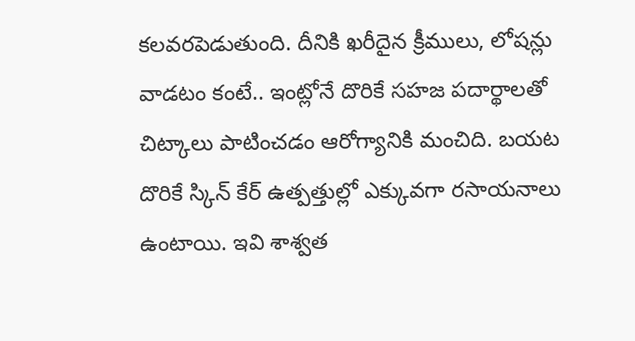కలవరపెడుతుంది. దీనికి ఖరీదైన క్రీములు, లోషన్లు వాడటం కంటే.. ఇంట్లోనే దొరికే సహజ పదార్థాలతో చిట్కాలు పాటించడం ఆరోగ్యానికి మంచిది. బయట దొరికే స్కిన్ కేర్ ఉత్పత్తుల్లో ఎక్కువగా రసాయనాలు ఉంటాయి. ఇవి శాశ్వత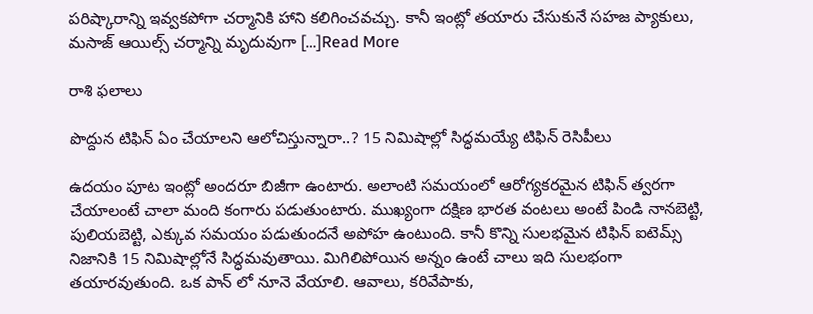పరిష్కారాన్ని ఇవ్వకపోగా చర్మానికి హాని కలిగించవచ్చు. కానీ ఇంట్లో తయారు చేసుకునే సహజ ప్యాకులు, మసాజ్ ఆయిల్స్ చర్మాన్ని మృదువుగా […]Read More

రాశి ఫలాలు

పొద్దున టిఫిన్ ఏం చేయాలని ఆలోచిస్తున్నారా..? 15 నిమిషాల్లో సిద్ధమయ్యే టిఫిన్ రెసిపీలు

ఉదయం పూట ఇంట్లో అందరూ బిజీగా ఉంటారు. అలాంటి సమయంలో ఆరోగ్యకరమైన టిఫిన్ త్వరగా చేయాలంటే చాలా మంది కంగారు పడుతుంటారు. ముఖ్యంగా దక్షిణ భారత వంటలు అంటే పిండి నానబెట్టి, పులియబెట్టి, ఎక్కువ సమయం పడుతుందనే అపోహ ఉంటుంది. కానీ కొన్ని సులభమైన టిఫిన్ ఐటెమ్స్ నిజానికి 15 నిమిషాల్లోనే సిద్ధమవుతాయి. మిగిలిపోయిన అన్నం ఉంటే చాలు ఇది సులభంగా తయారవుతుంది. ఒక పాన్‌ లో నూనె వేయాలి. ఆవాలు, కరివేపాకు,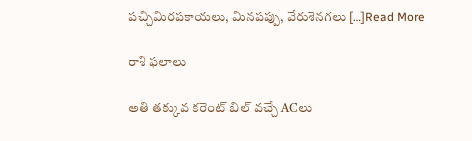పచ్చిమిరపకాయలు, మినపప్పు, వేరుశెనగలు […]Read More

రాశి ఫలాలు

అతి తక్కువ కరెంట్‌ బిల్‌ వచ్చే ACలు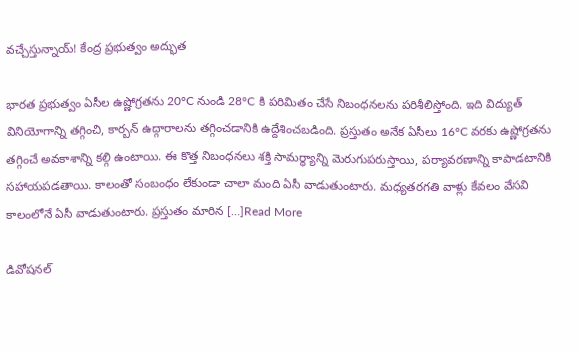వచ్చేస్తున్నాయ్‌! కేంద్ర ప్రభుత్వం అద్భుత

భారత ప్రభుత్వం ఏసీల ఉష్ణోగ్రతను 20°C నుండి 28°C కి పరిమితం చేసే నిబంధనలను పరిశీలిస్తోంది. ఇది విద్యుత్ వినియోగాన్ని తగ్గించి, కార్బన్ ఉద్గారాలను తగ్గించడానికి ఉద్దేశించబడింది. ప్రస్తుతం అనేక ఏసీలు 16°C వరకు ఉష్ణోగ్రతను తగ్గించే అవకాశాన్ని కల్గి ఉంటాయి. ఈ కొత్త నిబంధనలు శక్తి సామర్థ్యాన్ని మెరుగుపరుస్తాయి, పర్యావరణాన్ని కాపాడటానికి సహాయపడతాయి. కాలంతో సంబంధం లేకుండా చాలా మంది ఏసీ వాడుతుంటారు. మధ్యతరగతి వాళ్లు కేవలం వేసవి కాలంలోనే ఏసీ వాడుతుంటారు. ప్రస్తుతం మారిన […]Read More

డివోషనల్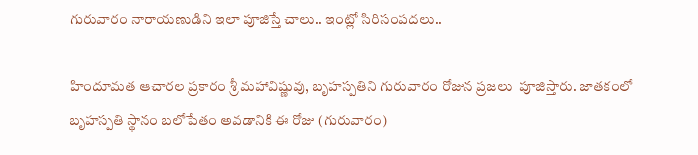గురువారం నారాయణుడిని ఇలా పూజిస్తే చాలు.. ఇంట్లో సిరిసంపదలు..

హిందూమత ఆచారల ప్రకారం శ్రీ మహావిష్ణువు, బృహస్పతిని గురువారం రోజున ప్రజలు  పూజిస్తారు. జాతకంలో బృహస్పతి స్థానం బలోపేతం అవడానికి ఈ రోజు (గురువారం)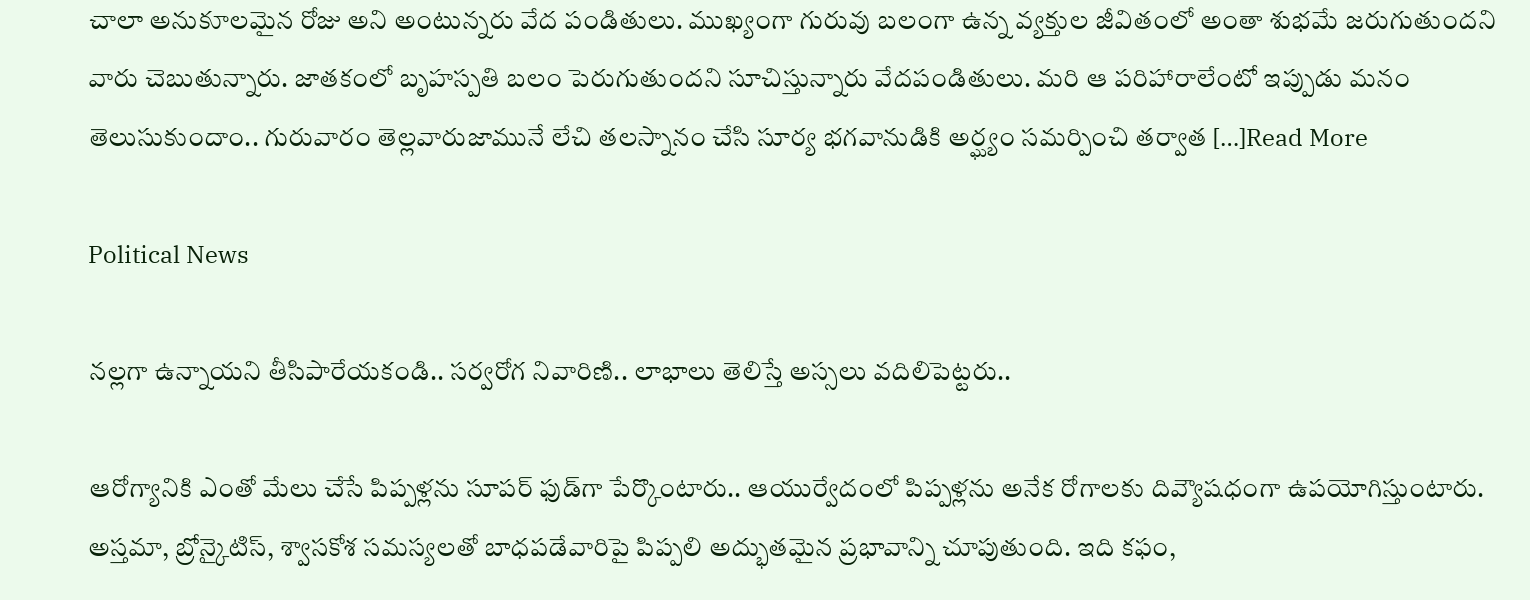చాలా అనుకూలమైన రోజు అని అంటున్నరు వేద పండితులు. ముఖ్యంగా గురువు బలంగా ఉన్న వ్యక్తుల జీవితంలో అంతా శుభమే జరుగుతుందని వారు చెబుతున్నారు. జాతకంలో బృహస్పతి బలం పెరుగుతుందని సూచిస్తున్నారు వేదపండితులు. మరి ఆ పరిహారాలేంటో ఇప్పుడు మనం తెలుసుకుందాం.. గురువారం తెల్లవారుజామునే లేచి తలస్నానం చేసి సూర్య భగవానుడికి అర్ఘ్యం సమర్పించి తర్వాత […]Read More

Political News

నల్లగా ఉన్నాయని తీసిపారేయకండి.. సర్వరోగ నివారిణి.. లాభాలు తెలిస్తే అస్సలు వదిలిపెట్టరు..

ఆరోగ్యానికి ఎంతో మేలు చేసే పిప్పళ్లను సూపర్ ఫుడ్‌గా పేర్కొంటారు.. ఆయుర్వేదంలో పిప్పళ్లను అనేక రోగాలకు దివ్యౌషధంగా ఉపయోగిస్తుంటారు. అస్తమా, బ్రోన్కైటిస్, శ్వాసకోశ సమస్యలతో బాధపడేవారిపై పిప్పలి అద్భుతమైన ప్రభావాన్ని చూపుతుంది. ఇది కఫం,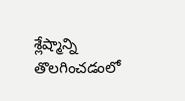శ్లేష్మాన్ని తొలగించడంలో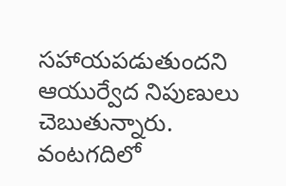సహాయపడుతుందని ఆయుర్వేద నిపుణులు చెబుతున్నారు. వంటగదిలో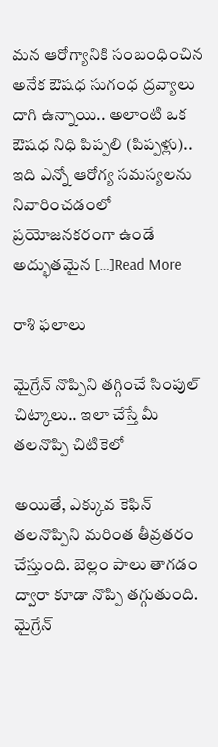మన ఆరోగ్యానికి సంబంధించిన అనేక ఔషధ సుగంధ ద్రవ్యాలు దాగి ఉన్నాయి.. అలాంటి ఒక ఔషధ నిధి పిప్పలి (పిప్పళ్లు).. ఇది ఎన్నో ఆరోగ్య సమస్యలను నివారించడంలో ప్రయోజనకరంగా ఉండే అద్భుతమైన […]Read More

రాశి ఫలాలు

మైగ్రేన్‌ నొప్పిని తగ్గించే సింపుల్‌ చిట్కాలు.. ఇలా చేస్తే మీ తలనొప్పి చిటికెలో

అయితే, ఎక్కువ కెఫిన్ తలనొప్పిని మరింత తీవ్రతరం చేస్తుంది. బెల్లం పాలు తాగడం ద్వారా కూడా నొప్పి తగ్గుతుంది. మైగ్రేన్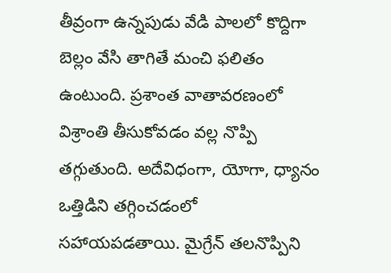తీవ్రంగా ఉన్నపుడు వేడి పాలలో కొద్దిగా బెల్లం వేసి తాగితే మంచి ఫలితం ఉంటుంది. ప్రశాంత వాతావరణంలో విశ్రాంతి తీసుకోవడం వల్ల నొప్పి తగ్గుతుంది. అదేవిధంగా, యోగా, ధ్యానం ఒత్తిడిని తగ్గించడంలో సహాయపడతాయి. మైగ్రేన్ తలనొప్పిని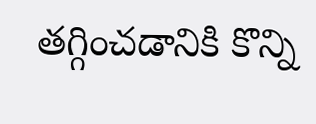తగ్గించడానికి కొన్ని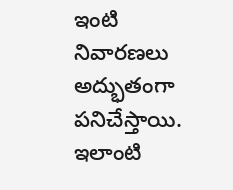ఇంటి నివారణలు అద్భుతంగా పనిచేస్తాయి. ఇలాంటి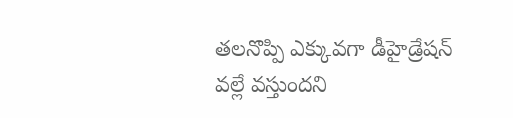తలనొప్పి ఎక్కువగా డీహైడ్రేషన్ వల్లే వస్తుందని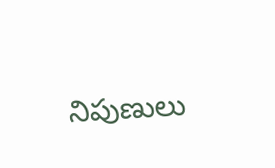నిపుణులు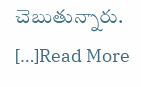చెబుతున్నారు. […]Read More